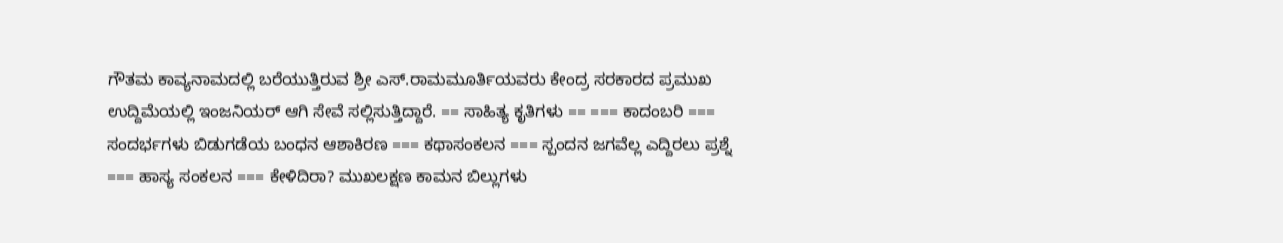ಗೌತಮ ಕಾವ್ಯನಾಮದಲ್ಲಿ ಬರೆಯುತ್ತಿರುವ ಶ್ರೀ ಎಸ್.ರಾಮಮೂರ್ತಿಯವರು ಕೇಂದ್ರ ಸರಕಾರದ ಪ್ರಮುಖ ಉದ್ದಿಮೆಯಲ್ಲಿ ಇಂಜನಿಯರ್ ಆಗಿ ಸೇವೆ ಸಲ್ಲಿಸುತ್ತಿದ್ದಾರೆ. == ಸಾಹಿತ್ಯ ಕೃತಿಗಳು == === ಕಾದಂಬರಿ === ಸಂದರ್ಭಗಳು ಬಿಡುಗಡೆಯ ಬಂಧನ ಆಶಾಕಿರಣ === ಕಥಾಸಂಕಲನ === ಸ್ಪಂದನ ಜಗವೆಲ್ಲ ಎದ್ದಿರಲು ಪ್ರಶ್ನೆ === ಹಾಸ್ಯ ಸಂಕಲನ === ಕೇಳಿದಿರಾ? ಮುಖಲಕ್ಷಣ ಕಾಮನ ಬಿಲ್ಲುಗಳು